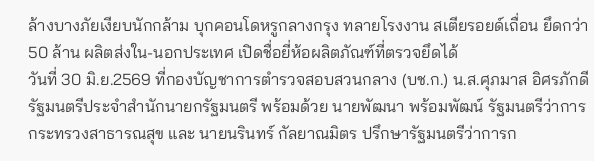ล้างบางภัยเงียบนักกล้าม บุกคอนโดหรูกลางกรุง ทลายโรงงาน สเตียรอยด์เถื่อน ยึดกว่า 50 ล้าน ผลิตส่งใน-นอกประเทศ เปิดชื่อยี่ห้อผลิตภัณฑ์ที่ตรวจยึดได้
วันที่ 30 มิ.ย.2569 ที่กองบัญชาการตำรวจสอบสวนกลาง (บช.ก.) น.ส.ศุภมาส อิศรภักดี รัฐมนตรีประจำสำนักนายกรัฐมนตรี พร้อมด้วย นายพัฒนา พร้อมพัฒน์ รัฐมนตรีว่าการกระทรวงสาธารณสุข และ นายนรินทร์ กัลยาณมิตร ปรึกษารัฐมนตรีว่าการก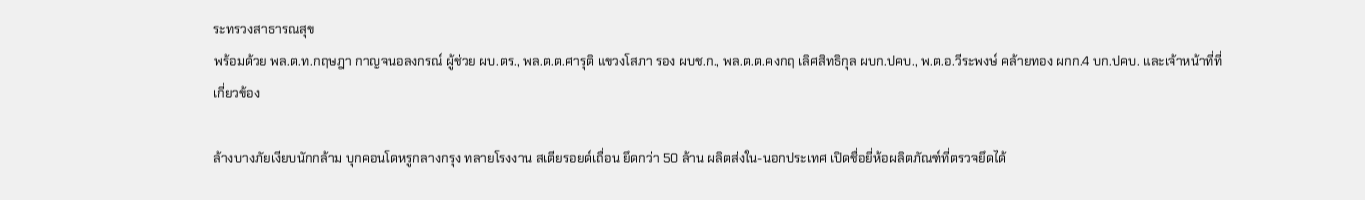ระทรวงสาธารณสุข
พร้อมด้วย พล.ต.ท.กฤษฎา กาญจนอลงกรณ์ ผู้ช่วย ผบ.ตร., พล.ต.ต.ศารุติ แขวงโสภา รอง ผบช.ก., พล.ต.ต.คงกฤ เลิศสิทธิกุล ผบก.ปคบ., พ.ต.อ.วีระพงษ์ คล้ายทอง ผกก.4 บก.ปคบ. และเจ้าหน้าที่ที่เกี่ยวข้อง

ล้างบางภัยเงียบนักกล้าม บุกคอนโดหรูกลางกรุง ทลายโรงงาน สเตียรอยด์เถื่อน ยึดกว่า 50 ล้าน ผลิตส่งใน-นอกประเทศ เปิดชื่อยี่ห้อผลิตภัณฑ์ที่ตรวจยึดได้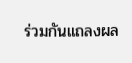ร่วมกันแถลงผล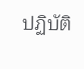ปฏิบัติ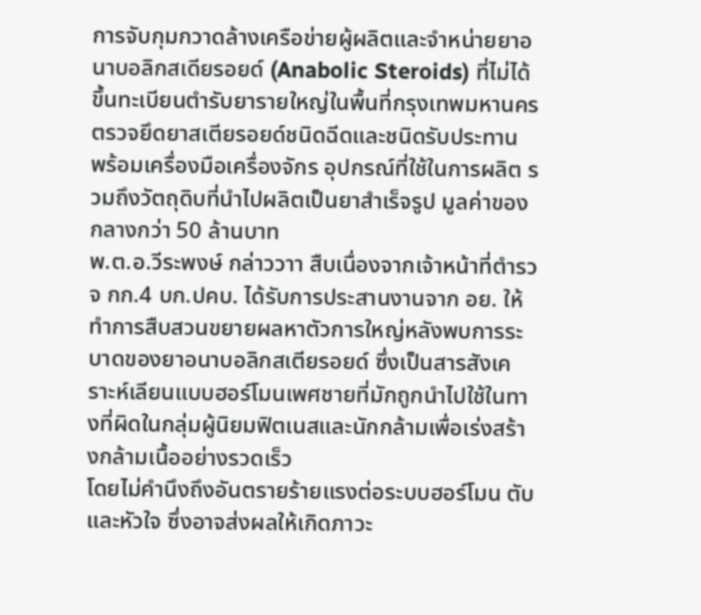การจับกุมกวาดล้างเครือข่ายผู้ผลิตและจำหน่ายยาอนาบอลิกสเดียรอยด์ (Anabolic Steroids) ที่ไม่ได้ขึ้นทะเบียนตำรับยารายใหญ่ในพื้นที่กรุงเทพมหานคร ตรวจยึดยาสเตียรอยด์ชนิดฉีดและชนิดรับประทาน พร้อมเครื่องมือเครื่องจักร อุปกรณ์ที่ใช้ในการผลิต รวมถึงวัตถุดิบที่นำไปผลิตเป็นยาสำเร็จรูป มูลค่าของกลางกว่า 50 ล้านบาท
พ.ต.อ.วีระพงษ์ กล่าววาา สืบเนื่องจากเจ้าหน้าที่ตำรวจ กก.4 บก.ปคบ. ได้รับการประสานงานจาก อย. ให้ทำการสืบสวนขยายผลหาตัวการใหญ่หลังพบการระบาดของยาอนาบอลิกสเตียรอยด์ ซึ่งเป็นสารสังเคราะห์เลียนแบบฮอร์โมนเพศชายที่มักถูกนำไปใช้ในทางที่ผิดในกลุ่มผู้นิยมฟิตเนสและนักกล้ามเพื่อเร่งสร้างกล้ามเนื้ออย่างรวดเร็ว
โดยไม่คำนึงถึงอันตรายร้ายแรงต่อระบบฮอร์โมน ตับ และหัวใจ ซึ่งอาจส่งผลให้เกิดภาวะ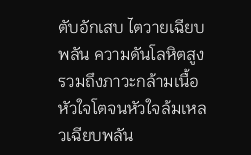ตับอักเสบ ไตวายเฉียบพลัน ความดันโลหิตสูง รวมถึงภาวะกล้ามเนื้อหัวใจโตจนหัวใจล้มเหลวเฉียบพลัน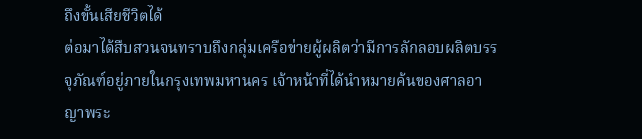ถึงขั้นเสียชีวิตได้
ต่อมาได้สืบสวนจนทราบถึงกลุ่มเครือข่ายผู้ผลิตว่ามีการลักลอบผลิตบรรจุภัณฑ์อยู่ภายในกรุงเทพมหานคร เจ้าหน้าที่ได้นำหมายค้นของศาลอาญาพระ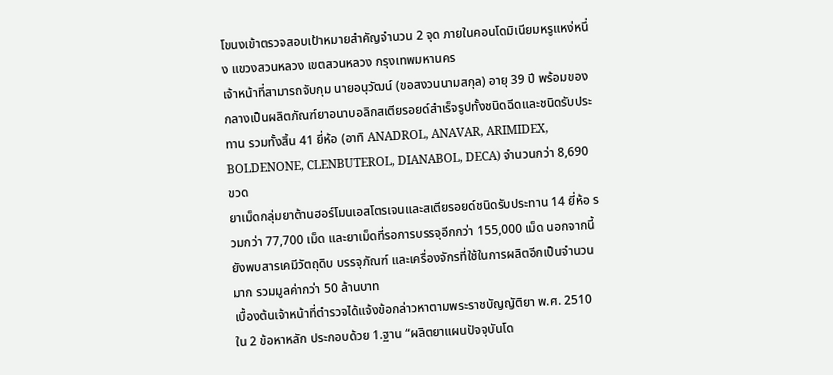โขนงเข้าตรวจสอบเป้าหมายสำคัญจำนวน 2 จุด ภายในคอนโดมิเนียมหรูแหง่หนึ่ง แขวงสวนหลวง เขตสวนหลวง กรุงเทพมหานคร
เจ้าหน้าที่สามารถจับกุม นายอนุวัฒน์ (ขอสงวนนามสกุล) อายุ 39 ปี พร้อมของกลางเป็นผลิตภัณฑ์ยาอนาบอลิกสเตียรอยด์สำเร็จรูปทั้งชนิดฉีดและชนิดรับประทาน รวมทั้งสิ้น 41 ยี่ห้อ (อาทิ ANADROL, ANAVAR, ARIMIDEX, BOLDENONE, CLENBUTEROL, DIANABOL, DECA) จำนวนกว่า 8,690 ขวด
ยาเม็ดกลุ่มยาต้านฮอร์โมนเอสโตรเจนและสเตียรอยด์ชนิดรับประทาน 14 ยี่ห้อ รวมกว่า 77,700 เม็ด และยาเม็ดที่รอการบรรจุอีกกว่า 155,000 เม็ด นอกจากนี้ ยังพบสารเคมีวัตถุดิบ บรรจุภัณฑ์ และเครื่องจักรที่ใช้ในการผลิตอีกเป็นจำนวนมาก รวมมูลค่ากว่า 50 ล้านบาท
เบื้องต้นเจ้าหน้าที่ตำรวจได้แจ้งข้อกล่าวหาตามพระราชบัญญัติยา พ.ศ. 2510 ใน 2 ข้อหาหลัก ประกอบด้วย 1.ฐาน “ผลิตยาแผนปัจจุบันโด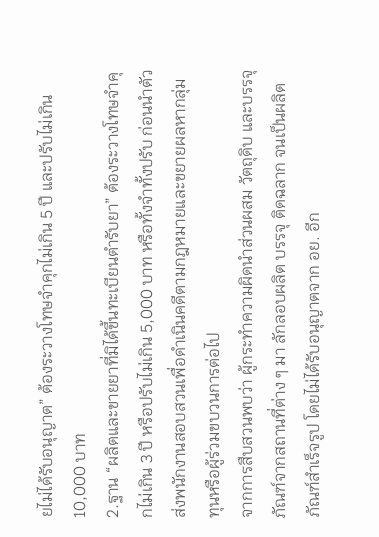ยไม่ได้รับอนุญาต” ต้องระวางโทษจำคุกไม่เกิน 5 ปี และปรับไม่เกิน 10,000 บาท
2.ฐาน “ผลิตและขายยาที่มิได้ขึ้นทะเบียนตำรับยา” ต้องระวางโทษจำคุกไม่เกิน 3 ปี หรือปรับไม่เกิน 5,000 บาท หรือทั้งจำทั้งปรับ ก่อนนำตัวส่งพนักงานสอบสวนเพื่อดำเนินคดีตามกฎหมายและขยายผลหากลุ่มทุนหรือผู้ร่วมขบวนการต่อไป
จากการสืบสวนพบว่า ผู้กระทำความผิดนำส่วนผสม วัตถุดิบ และบรรจุภัณฑ์จากสถานที่ต่าง ๆ มา ลักลอบผลิต บรรจุ ติดฉลาก จนเป็นผลิตภัณฑ์สำเร็จรูป โดยไม่ได้รับอนุญาตจาก อย. อีก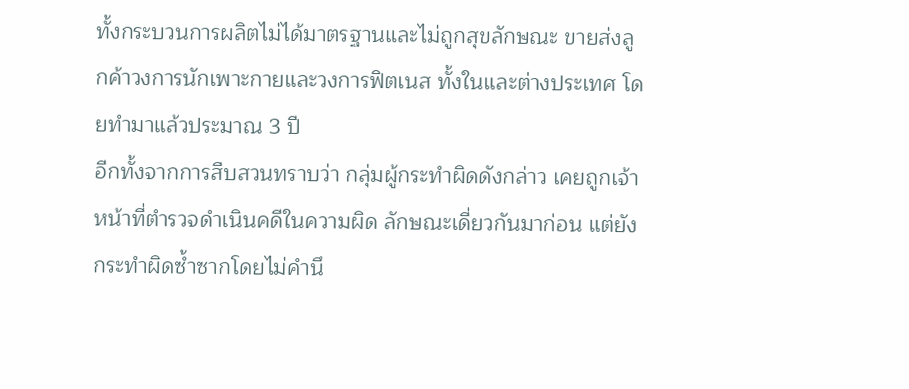ทั้งกระบวนการผลิตไม่ได้มาตรฐานและไม่ถูกสุขลักษณะ ขายส่งลูกค้าวงการนักเพาะกายและวงการฟิตเนส ทั้งในและต่างประเทศ โดยทำมาแล้วประมาณ 3 ปี
อีกทั้งจากการสืบสวนทราบว่า กลุ่มผู้กระทำผิดดังกล่าว เคยถูกเจ้าหน้าที่ตำรวจดำเนินคดีในความผิด ลักษณะเดี่ยวกันมาก่อน แต่ยังกระทำผิดซ้ำซากโดยไม่คำนึ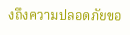งถึงความปลอดภัยขอ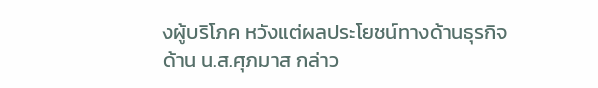งผู้บริโภค หวังแต่ผลประโยชน์ทางด้านธุรกิจ
ด้าน น.ส.ศุภมาส กล่าว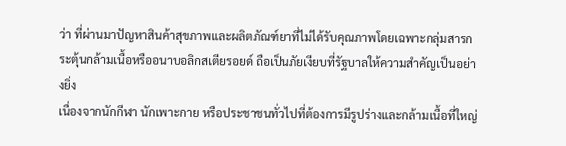ว่า ที่ผ่านมาปัญหาสินค้าสุขภาพและผลิตภัณฑ์ยาที่ไม่ได้รับคุณภาพโดยเฉพาะกลุ่มสารกระตุ้นกล้ามเนื้อหรืออนาบอลิกสเตียรอยด์ ถือเป็นภัยเงียบที่รัฐบาลให้ความสำคัญเป็นอย่างยิ่ง
เนื่องจากนักกีฬา นักเพาะกาย หรือประชาชนทั่วไปที่ต้องการมีรูปร่างและกล้ามเนื้อที่ใหญ่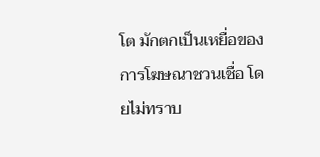โต มักตกเป็นเหยื่อของการโฆษณาชวนเชื่อ โดยไม่ทราบ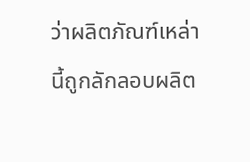ว่าผลิตภัณฑ์เหล่านี้ถูกลักลอบผลิต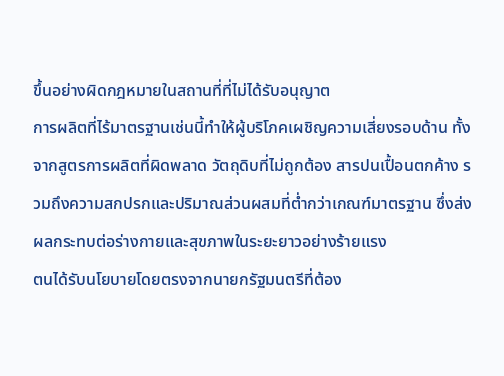ขึ้นอย่างผิดกฎหมายในสถานที่ที่ไม่ได้รับอนุญาต
การผลิตที่ไร้มาตรฐานเช่นนี้ทำให้ผู้บริโภคเผชิญความเสี่ยงรอบด้าน ทั้งจากสูตรการผลิตที่ผิดพลาด วัตถุดิบที่ไม่ถูกต้อง สารปนเปื้อนตกค้าง รวมถึงความสกปรกและปริมาณส่วนผสมที่ต่ำกว่าเกณฑ์มาตรฐาน ซึ่งส่งผลกระทบต่อร่างกายและสุขภาพในระยะยาวอย่างร้ายแรง
ตนได้รับนโยบายโดยตรงจากนายกรัฐมนตรีที่ต้อง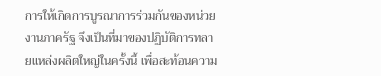การให้เกิดการบูรณาการร่วมกันของหน่วยงานภาครัฐ จึงเป็นที่มาของปฏิบัติการทลายแหล่งผลิตใหญ่ในครั้งนี้ เพื่อสะท้อนความ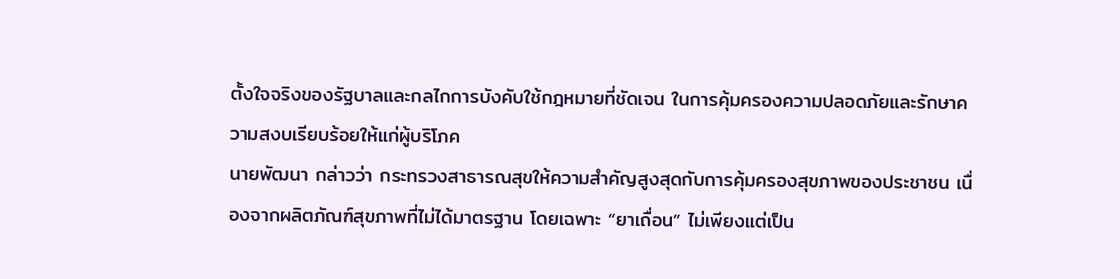ตั้งใจจริงของรัฐบาลและกลไกการบังคับใช้กฎหมายที่ชัดเจน ในการคุ้มครองความปลอดภัยและรักษาความสงบเรียบร้อยให้แก่ผู้บริโภค
นายพัฒนา กล่าวว่า กระทรวงสาธารณสุขให้ความสำคัญสูงสุดกับการคุ้มครองสุขภาพของประชาชน เนื่องจากผลิตภัณฑ์สุขภาพที่ไม่ได้มาตรฐาน โดยเฉพาะ “ยาเถื่อน” ไม่เพียงแต่เป็น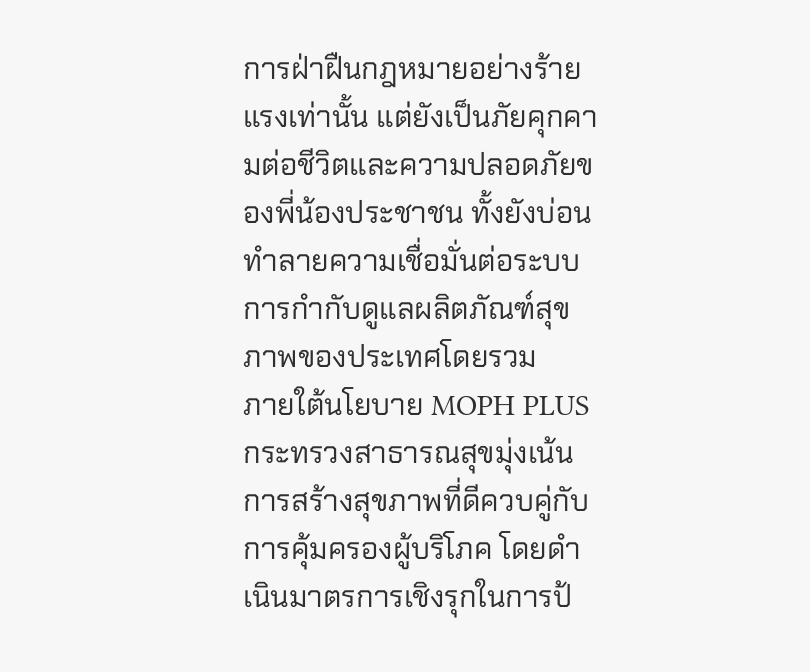การฝ่าฝืนกฎหมายอย่างร้ายแรงเท่านั้น แต่ยังเป็นภัยคุกคามต่อชีวิตและความปลอดภัยของพี่น้องประชาชน ทั้งยังบ่อนทำลายความเชื่อมั่นต่อระบบการกำกับดูแลผลิตภัณฑ์สุขภาพของประเทศโดยรวม
ภายใต้นโยบาย MOPH PLUS กระทรวงสาธารณสุขมุ่งเน้นการสร้างสุขภาพที่ดีควบคู่กับการคุ้มครองผู้บริโภค โดยดำเนินมาตรการเชิงรุกในการป้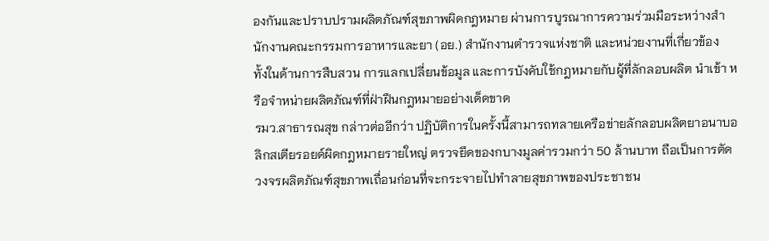องกันและปราบปรามผลิตภัณฑ์สุขภาพผิดกฎหมาย ผ่านการบูรณาการความร่วมมือระหว่างสำนักงานคณะกรรมการอาหารและยา (อย.) สำนักงานตำรวจแห่งชาติ และหน่วยงานที่เกี่ยวข้อง
ทั้งในด้านการสืบสวน การแลกเปลี่ยนข้อมูล และการบังคับใช้กฎหมายกับผู้ที่ลักลอบผลิต นำเข้า หรือจำหน่ายผลิตภัณฑ์ที่ฝ่าฝืนกฎหมายอย่างเด็ดขาด
รมว.สาธารณสุข กล่าวต่ออีกว่า ปฏิบัติการในครั้งนี้สามารถทลายเครือข่ายลักลอบผลิตยาอนาบอลิกสเตียรอยด์ผิดกฎหมายรายใหญ่ ตรวจยึดของกบางมูลค่ารวมกว่า 50 ล้านบาท ถือเป็นการตัดวงจรผลิตภัณฑ์สุขภาพเถื่อนก่อนที่จะกระจายไปทำลายสุขภาพของประชาชน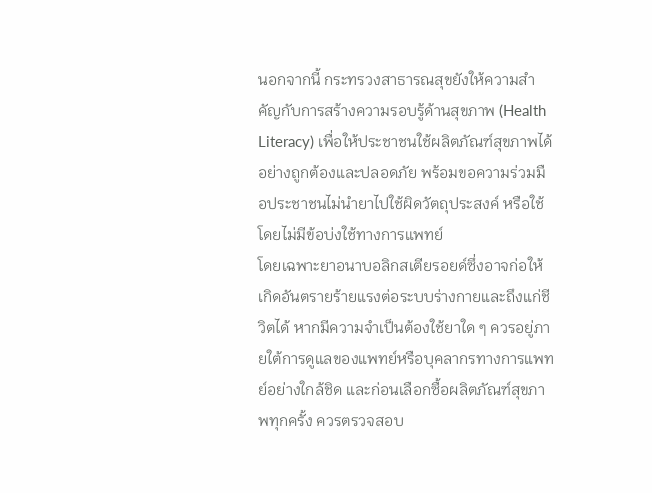นอกจากนี้ กระทรวงสาธารณสุขยังให้ความสำคัญกับการสร้างความรอบรู้ด้านสุขภาพ (Health Literacy) เพื่อให้ประชาชนใช้ผลิตภัณฑ์สุขภาพได้อย่างถูกต้องและปลอดภัย พร้อมขอความร่วมมือประชาชนไม่นำยาไปใช้ผิดวัตถุประสงค์ หรือใช้โดยไม่มีข้อบ่งใช้ทางการแพทย์
โดยเฉพาะยาอนาบอลิกสเตียรอยด์ซึ่งอาจก่อให้เกิดอันตรายร้ายแรงต่อระบบร่างกายและถึงแก่ชีวิตได้ หากมีความจำเป็นต้องใช้ยาใด ๆ ควรอยู่ภายใต้การดูแลของแพทย์หรือบุคลากรทางการแพทย์อย่างใกล้ชิด และก่อนเลือกซื้อผลิตภัณฑ์สุขภาพทุกครั้ง ควรตรวจสอบ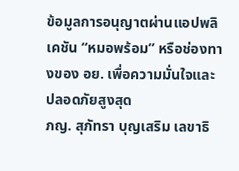ข้อมูลการอนุญาตผ่านแอปพลิเคชัน “หมอพร้อม” หรือช่องทางของ อย. เพื่อความมั่นใจและปลอดภัยสูงสุด
ภญ. สุภัทรา บุญเสริม เลขาธิ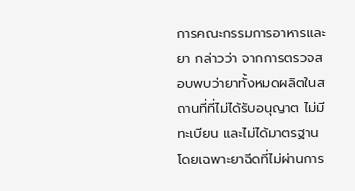การคณะกรรมการอาหารและยา กล่าวว่า จากการตรวจสอบพบว่ายาทั้งหมดผลิตในสถานที่ที่ไม่ได้รับอนุญาต ไม่มีทะเบียน และไม่ได้มาตรฐาน โดยเฉพาะยาฉีดที่ไม่ผ่านการ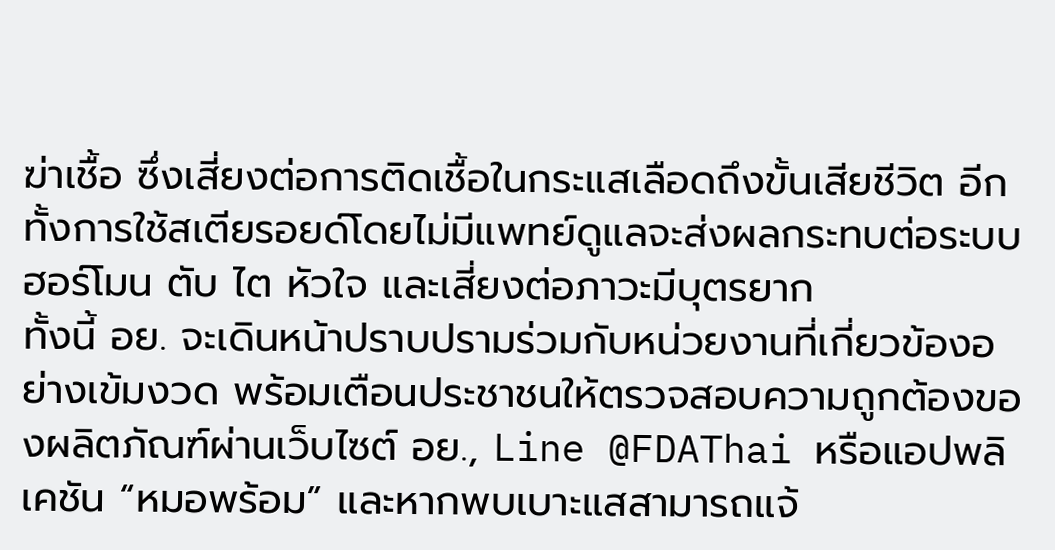ฆ่าเชื้อ ซึ่งเสี่ยงต่อการติดเชื้อในกระแสเลือดถึงขั้นเสียชีวิต อีกทั้งการใช้สเตียรอยด์โดยไม่มีแพทย์ดูแลจะส่งผลกระทบต่อระบบฮอร์โมน ตับ ไต หัวใจ และเสี่ยงต่อภาวะมีบุตรยาก
ทั้งนี้ อย. จะเดินหน้าปราบปรามร่วมกับหน่วยงานที่เกี่ยวข้องอย่างเข้มงวด พร้อมเตือนประชาชนให้ตรวจสอบความถูกต้องของผลิตภัณฑ์ผ่านเว็บไซต์ อย., Line @FDAThai หรือแอปพลิเคชัน “หมอพร้อม” และหากพบเบาะแสสามารถแจ้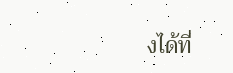งได้ที่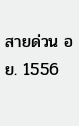สายด่วน อย. 1556